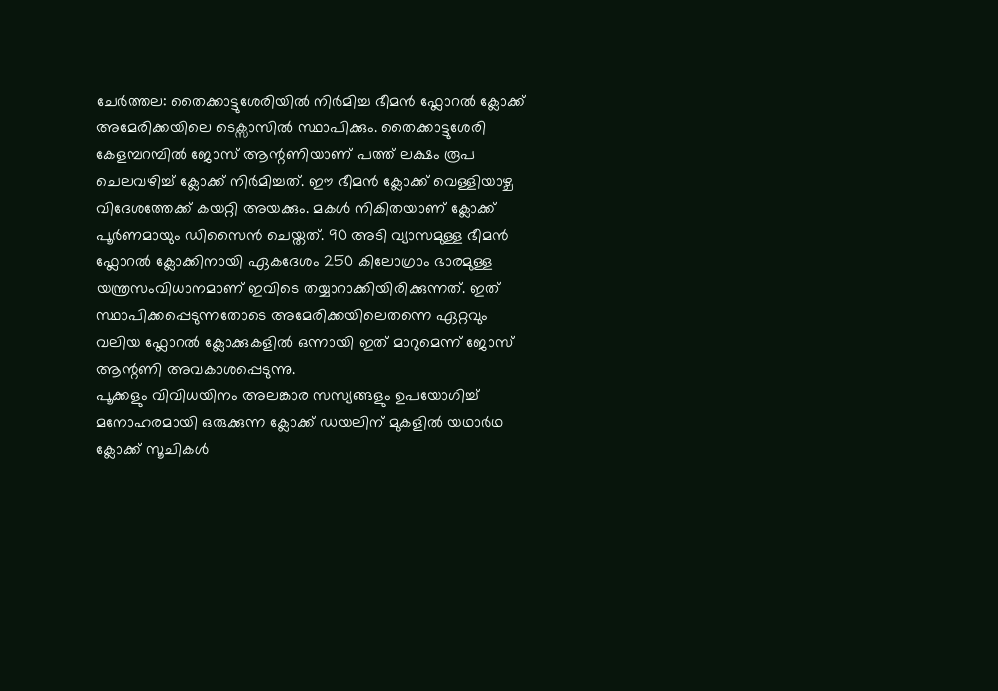ചേർത്തല: തൈക്കാട്ടുശേരിയിൽ നിർമിച്ച ഭീമൻ ഫ്ലോറൽ ക്ലോക്ക് അമേരിക്കയിലെ ടെക്സാസിൽ സ്ഥാപിക്കും. തൈക്കാട്ടുശേരി കേളമ്പറമ്പിൽ ജോസ് ആന്റണിയാണ് പത്ത് ലക്ഷം രൂപ ചെലവഴിച്ച് ക്ലോക്ക് നിർമിച്ചത്. ഈ ഭീമൻ ക്ലോക്ക് വെള്ളിയാഴ്ച വിദേശത്തേക്ക് കയറ്റി അയക്കും. മകൾ നികിതയാണ് ക്ലോക്ക് പൂർണമായും ഡിസൈൻ ചെയ്തത്. 90 അടി വ്യാസമുള്ള ഭീമൻ ഫ്ലോറൽ ക്ലോക്കിനായി ഏകദേശം 250 കിലോഗ്രാം ഭാരമുള്ള യന്ത്രസംവിധാനമാണ് ഇവിടെ തയ്യാറാക്കിയിരിക്കുന്നത്. ഇത് സ്ഥാപിക്കപ്പെടുന്നതോടെ അമേരിക്കയിലെതന്നെ ഏറ്റവും വലിയ ഫ്ലോറൽ ക്ലോക്കുകളിൽ ഒന്നായി ഇത് മാറുമെന്ന് ജോസ് ആന്റണി അവകാശപ്പെടുന്നു.
പൂക്കളും വിവിധയിനം അലങ്കാര സസ്യങ്ങളും ഉപയോഗിച്ച് മനോഹരമായി ഒരുക്കുന്ന ക്ലോക്ക് ഡയലിന് മുകളിൽ യഥാർഥ ക്ലോക്ക് സൂചികൾ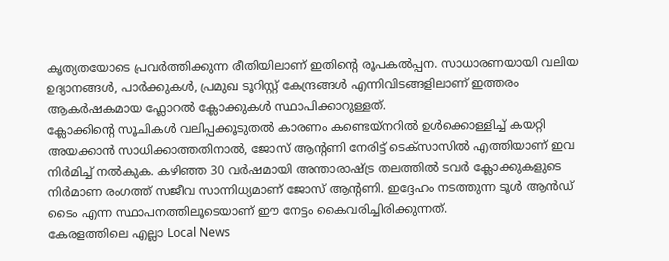കൃത്യതയോടെ പ്രവർത്തിക്കുന്ന രീതിയിലാണ് ഇതിന്റെ രൂപകൽപ്പന. സാധാരണയായി വലിയ ഉദ്യാനങ്ങൾ, പാർക്കുകൾ, പ്രമുഖ ടൂറിസ്റ്റ് കേന്ദ്രങ്ങൾ എന്നിവിടങ്ങളിലാണ് ഇത്തരം ആകർഷകമായ ഫ്ലോറൽ ക്ലോക്കുകൾ സ്ഥാപിക്കാറുള്ളത്.
ക്ലോക്കിന്റെ സൂചികൾ വലിപ്പക്കൂടുതൽ കാരണം കണ്ടെയ്നറിൽ ഉൾക്കൊള്ളിച്ച് കയറ്റി അയക്കാൻ സാധിക്കാത്തതിനാൽ, ജോസ് ആന്റണി നേരിട്ട് ടെക്സാസിൽ എത്തിയാണ് ഇവ നിർമിച്ച് നൽകുക. കഴിഞ്ഞ 30 വർഷമായി അന്താരാഷ്ട്ര തലത്തിൽ ടവർ ക്ലോക്കുകളുടെ നിർമാണ രംഗത്ത് സജീവ സാന്നിധ്യമാണ് ജോസ് ആന്റണി. ഇദ്ദേഹം നടത്തുന്ന ടൂൾ ആൻഡ് ടൈം എന്ന സ്ഥാപനത്തിലൂടെയാണ് ഈ നേട്ടം കൈവരിച്ചിരിക്കുന്നത്.
കേരളത്തിലെ എല്ലാ Local News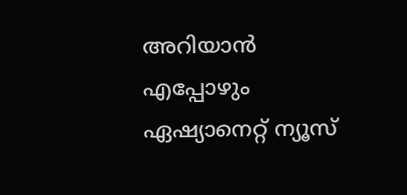അറിയാൻ എപ്പോഴും ഏഷ്യാനെറ്റ് ന്യൂസ്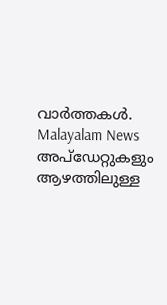വാർത്തകൾ. Malayalam News അപ്ഡേറ്റുകളും ആഴത്തിലുള്ള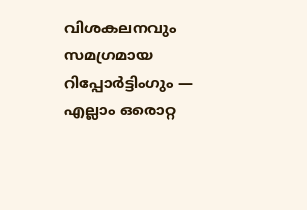വിശകലനവും സമഗ്രമായ റിപ്പോർട്ടിംഗും — എല്ലാം ഒരൊറ്റ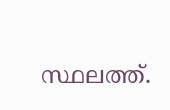സ്ഥലത്ത്.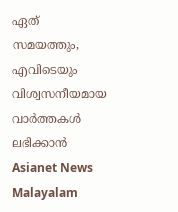ഏത് സമയത്തും, എവിടെയും വിശ്വസനീയമായ വാർത്തകൾ ലഭിക്കാൻ Asianet News Malayalam